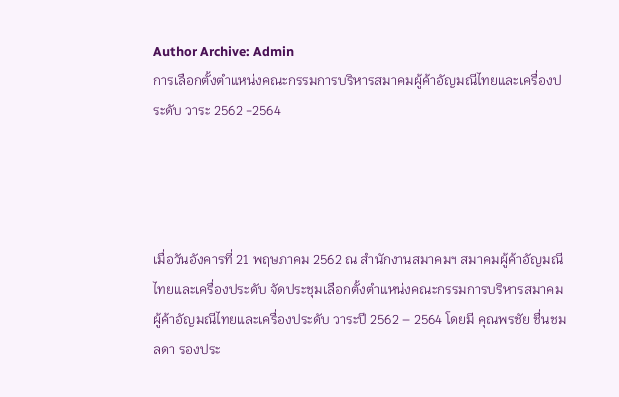Author Archive: Admin
การเลือกตั้งตำแหน่งคณะกรรมการบริหารสมาคมผู้ค้าอัญมณีไทยและเครื่องประดับ วาระ 2562 -2564




เมื่อวันอังคารที่ 21 พฤษภาคม 2562 ณ สำนักงานสมาคมฯ สมาคมผู้ค้าอัญมณีไทยและเครื่องประดับ จัดประชุมเลือกตั้งตำแหน่งคณะกรรมการบริหารสมาคมผู้ค้าอัญมณีไทยและเครื่องประดับ วาระปี 2562 – 2564 โดยมี คุณพรชัย ชื่นชมลดา รองประ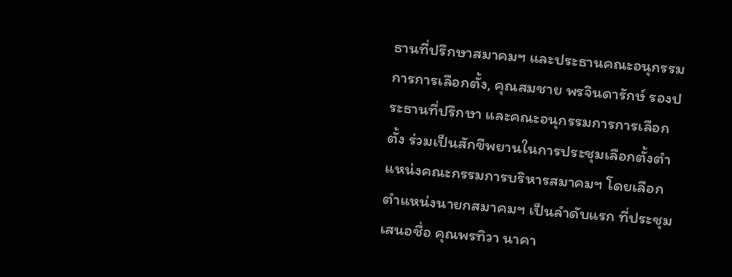ธานที่ปรึกษาสมาคมฯ และประธานคณะอนุกรรมการการเลือกตั้ง, คุณสมชาย พรจินดารักษ์ รองประธานที่ปรึกษา และคณะอนุกรรมการการเลือกตั้ง ร่วมเป็นสักขีพยานในการประชุมเลือกตั้งตำแหน่งคณะกรรมการบริหารสมาคมฯ โดยเลือกตำแหน่งนายกสมาคมฯ เป็นลำดับแรก ที่ประชุมเสนอชื่อ คุณพรทิวา นาคา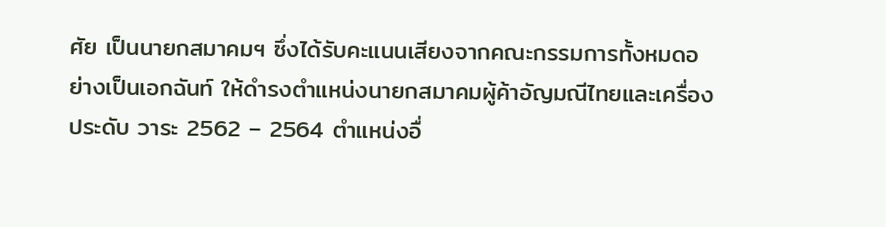ศัย เป็นนายกสมาคมฯ ซึ่งได้รับคะแนนเสียงจากคณะกรรมการทั้งหมดอย่างเป็นเอกฉันท์ ให้ดำรงตำแหน่งนายกสมาคมผู้ค้าอัญมณีไทยและเครื่องประดับ วาระ 2562 – 2564 ตำแหน่งอื่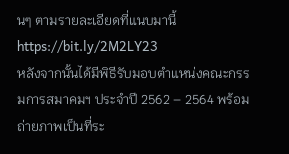นๆ ตามรายละเอียดที่แนบมานี้ https://bit.ly/2M2LY23
หลังจากนั้นได้มีพิธีรับมอบตำแหน่งคณะกรรมการสมาคมฯ ประจำปี 2562 – 2564 พร้อมถ่ายภาพเป็นที่ระ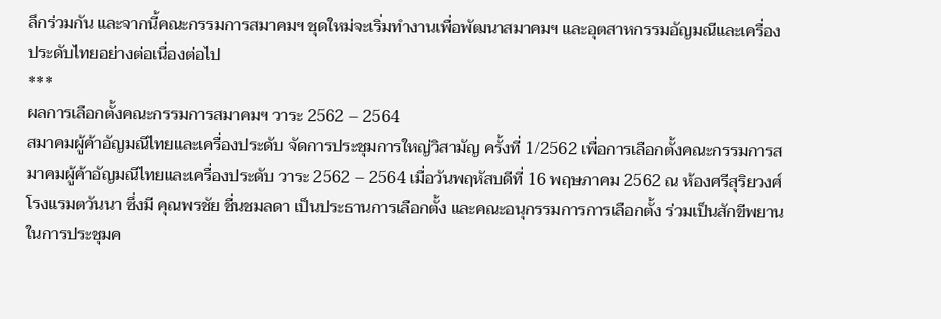ลึกร่วมกัน และจากนี้คณะกรรมการสมาคมฯ ชุดใหม่จะเริ่มทำงานเพื่อพัฒนาสมาคมฯ และอุตสาหกรรมอัญมณีและเครื่องประดับไทยอย่างต่อเนื่องต่อไป
***
ผลการเลือกตั้งคณะกรรมการสมาคมฯ วาระ 2562 – 2564
สมาคมผู้ค้าอัญมณีไทยและเครื่องประดับ จัดการประชุมการใหญ่วิสามัญ ครั้งที่ 1/2562 เพื่อการเลือกตั้งคณะกรรมการสมาคมผู้ค้าอัญมณีไทยและเครื่องประดับ วาระ 2562 – 2564 เมื่อวันพฤหัสบดีที่ 16 พฤษภาคม 2562 ณ ห้องศรีสุริยวงศ์ โรงแรมตวันนา ซึ่งมี คุณพรชัย ชื่นชมลดา เป็นประธานการเลือกตั้ง และคณะอนุกรรมการการเลือกตั้ง ร่วมเป็นสักขีพยานในการประชุมค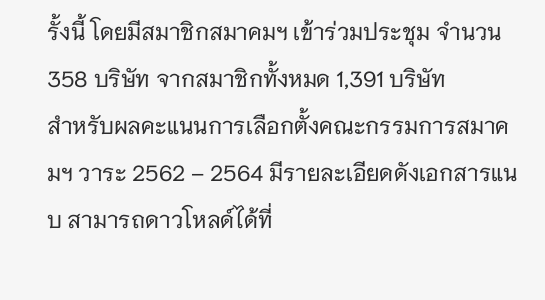รั้งนี้ โดยมีสมาชิกสมาคมฯ เข้าร่วมประชุม จำนวน 358 บริษัท จากสมาชิกทั้งหมด 1,391 บริษัท
สำหรับผลคะแนนการเลือกตั้งคณะกรรมการสมาคมฯ วาระ 2562 – 2564 มีรายละเอียดดังเอกสารแนบ สามารถดาวโหลด์ได้ที่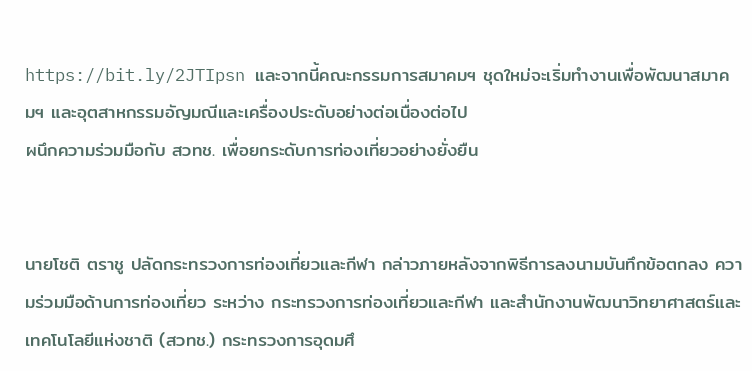https://bit.ly/2JTIpsn และจากนี้คณะกรรมการสมาคมฯ ชุดใหม่จะเริ่มทำงานเพื่อพัฒนาสมาคมฯ และอุตสาหกรรมอัญมณีและเครื่องประดับอย่างต่อเนื่องต่อไป
ผนึกความร่วมมือกับ สวทช. เพื่อยกระดับการท่องเที่ยวอย่างยั่งยืน


นายโชติ ตราชู ปลัดกระทรวงการท่องเที่ยวและกีฬา กล่าวภายหลังจากพิธีการลงนามบันทึกข้อตกลง ความร่วมมือด้านการท่องเที่ยว ระหว่าง กระทรวงการท่องเที่ยวและกีฬา และสำนักงานพัฒนาวิทยาศาสตร์และเทคโนโลยีแห่งชาติ (สวทช.) กระทรวงการอุดมศึ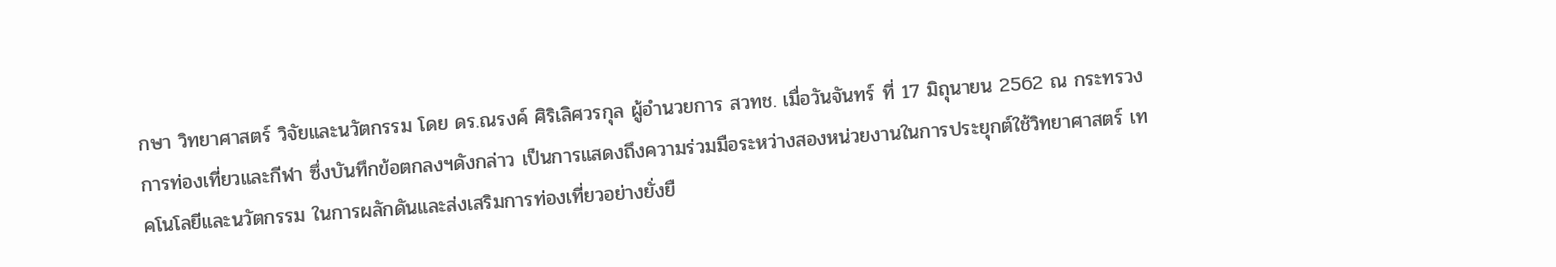กษา วิทยาศาสตร์ วิจัยและนวัตกรรม โดย ดร.ณรงค์ ศิริเลิศวรกุล ผู้อำนวยการ สวทช. เมื่อวันจันทร์ ที่ 17 มิถุนายน 2562 ณ กระทรวงการท่องเที่ยวและกีฬา ซึ่งบันทึกข้อตกลงฯดังกล่าว เป็นการแสดงถึงความร่วมมือระหว่างสองหน่วยงานในการประยุกต์ใช้วิทยาศาสตร์ เทคโนโลยีและนวัตกรรม ในการผลักดันและส่งเสริมการท่องเที่ยวอย่างยั่งยื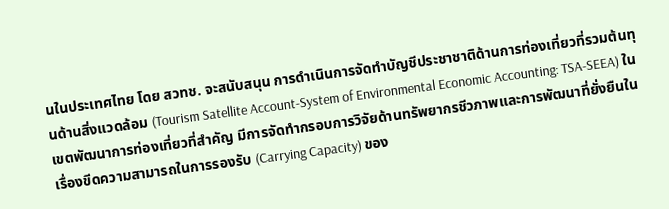นในประเทศไทย โดย สวทช. จะสนับสนุน การดำเนินการจัดทำบัญชีประชาชาติด้านการท่องเที่ยวที่รวมต้นทุนด้านสิ่งแวดล้อม (Tourism Satellite Account-System of Environmental Economic Accounting: TSA-SEEA) ในเขตพัฒนาการท่องเที่ยวที่สำคัญ มีการจัดทำกรอบการวิจัยด้านทรัพยากรชีวภาพและการพัฒนาที่ยั่งยืนในเรื่องขีดความสามารถในการรองรับ (Carrying Capacity) ของ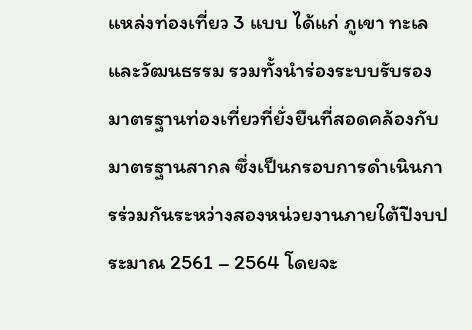แหล่งท่องเที่ยว 3 แบบ ได้แก่ ภูเขา ทะเล และวัฒนธรรม รวมทั้งนำร่องระบบรับรองมาตรฐานท่องเที่ยวที่ยั่งยืนที่สอดคล้องกับมาตรฐานสากล ซึ่งเป็นกรอบการดำเนินการร่วมกันระหว่างสองหน่วยงานภายใต้ปีงบประมาณ 2561 – 2564 โดยจะ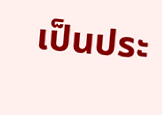เป็นประ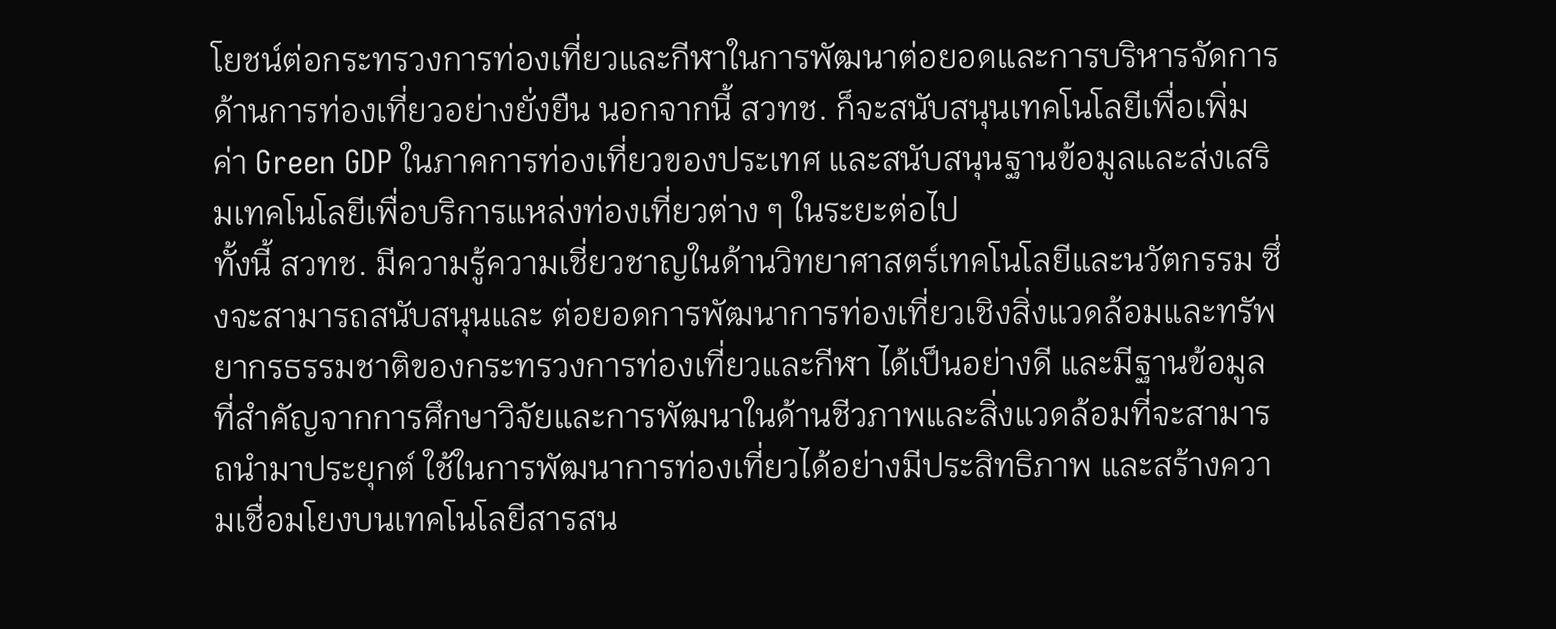โยชน์ต่อกระทรวงการท่องเที่ยวและกีฬาในการพัฒนาต่อยอดและการบริหารจัดการด้านการท่องเที่ยวอย่างยั่งยืน นอกจากนี้ สวทช. ก็จะสนับสนุนเทคโนโลยีเพื่อเพิ่มค่า Green GDP ในภาคการท่องเที่ยวของประเทศ และสนับสนุนฐานข้อมูลและส่งเสริมเทคโนโลยีเพื่อบริการแหล่งท่องเที่ยวต่าง ๆ ในระยะต่อไป
ทั้งนี้ สวทช. มีความรู้ความเชี่ยวชาญในด้านวิทยาศาสตร์เทคโนโลยีและนวัตกรรม ซึ่งจะสามารถสนับสนุนและ ต่อยอดการพัฒนาการท่องเที่ยวเชิงสิ่งแวดล้อมและทรัพยากรธรรมชาติของกระทรวงการท่องเที่ยวและกีฬา ได้เป็นอย่างดี และมีฐานข้อมูลที่สำคัญจากการศึกษาวิจัยและการพัฒนาในด้านชีวภาพและสิ่งแวดล้อมที่จะสามารถนำมาประยุกต์ ใช้ในการพัฒนาการท่องเที่ยวได้อย่างมีประสิทธิภาพ และสร้างความเชื่อมโยงบนเทคโนโลยีสารสน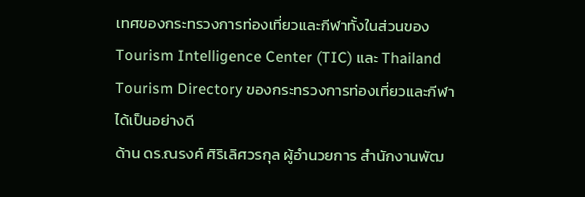เทศของกระทรวงการท่องเที่ยวและกีฬาทั้งในส่วนของ Tourism Intelligence Center (TIC) และ Thailand Tourism Directory ของกระทรวงการท่องเที่ยวและกีฬาได้เป็นอย่างดี
ด้าน ดร.ณรงค์ ศิริเลิศวรกุล ผู้อำนวยการ สำนักงานพัฒ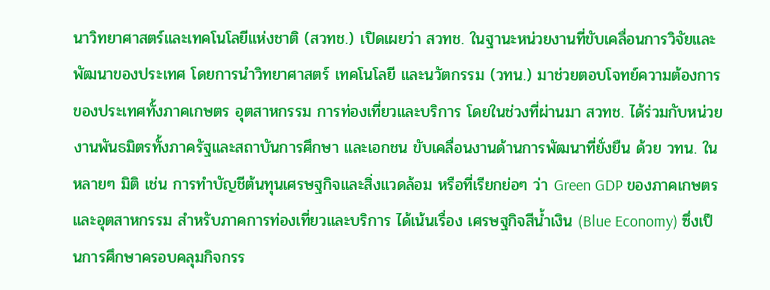นาวิทยาศาสตร์และเทคโนโลยีแห่งชาติ (สวทช.) เปิดเผยว่า สวทช. ในฐานะหน่วยงานที่ขับเคลื่อนการวิจัยและพัฒนาของประเทศ โดยการนำวิทยาศาสตร์ เทคโนโลยี และนวัตกรรม (วทน.) มาช่วยตอบโจทย์ความต้องการของประเทศทั้งภาคเกษตร อุตสาหกรรม การท่องเที่ยวและบริการ โดยในช่วงที่ผ่านมา สวทช. ได้ร่วมกับหน่วยงานพันธมิตรทั้งภาครัฐและสถาบันการศึกษา และเอกชน ขับเคลื่อนงานด้านการพัฒนาที่ยั่งยืน ด้วย วทน. ในหลายๆ มิติ เช่น การทำบัญชีต้นทุนเศรษฐกิจและสิ่งแวดล้อม หรือที่เรียกย่อๆ ว่า Green GDP ของภาคเกษตรและอุตสาหกรรม สำหรับภาคการท่องเที่ยวและบริการ ได้เน้นเรื่อง เศรษฐกิจสีน้ำเงิน (Blue Economy) ซึ่งเป็นการศึกษาครอบคลุมกิจกรร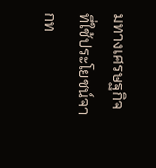มทางเศรษฐกิจที่ใช้ประโยชน์จากท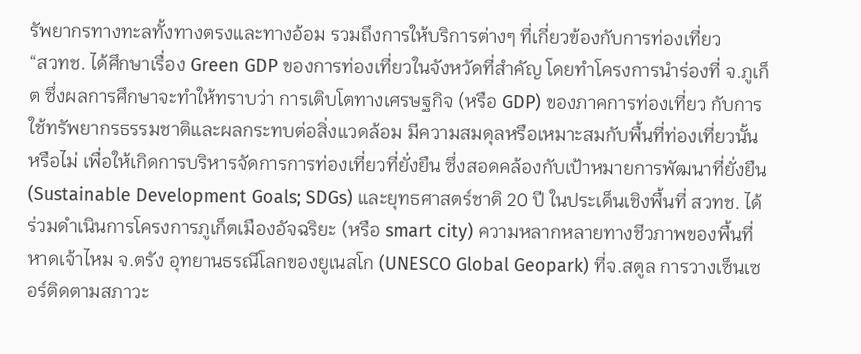รัพยากรทางทะลทั้งทางตรงและทางอ้อม รวมถึงการให้บริการต่างๆ ที่เกี่ยวข้องกับการท่องเที่ยว
“สวทช. ได้ศึกษาเรื่อง Green GDP ของการท่องเที่ยวในจังหวัดที่สำคัญ โดยทำโครงการนำร่องที่ จ.ภูเก็ต ซึ่งผลการศึกษาจะทำให้ทราบว่า การเติบโตทางเศรษฐกิจ (หรือ GDP) ของภาคการท่องเที่ยว กับการใช้ทรัพยากรธรรมชาติและผลกระทบต่อสิ่งแวดล้อม มีความสมดุลหรือเหมาะสมกับพื้นที่ท่องเที่ยวนั้นหรือไม่ เพื่อให้เกิดการบริหารจัดการการท่องเที่ยวที่ยั่งยืน ซึ่งสอดคล้องกับเป้าหมายการพัฒนาที่ยั่งยืน (Sustainable Development Goals; SDGs) และยุทธศาสตร์ชาติ 20 ปี ในประเด็นเชิงพื้นที่ สวทช. ได้ร่วมดำเนินการโครงการภูเก็ตเมืองอัจฉริยะ (หรือ smart city) ความหลากหลายทางชีวภาพของพื้นที่หาดเจ้าไหม จ.ตรัง อุทยานธรณีโลกของยูเนสโก (UNESCO Global Geopark) ที่จ.สตูล การวางเซ็นเซอร์ติดตามสภาวะ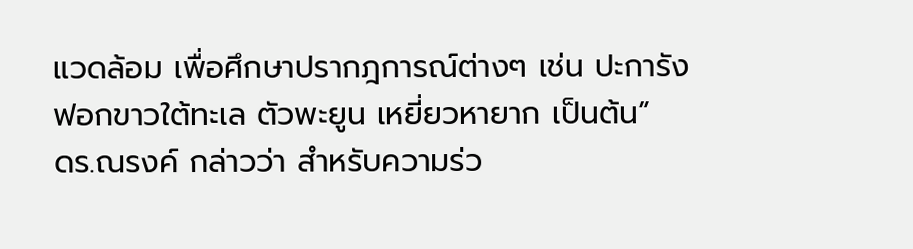แวดล้อม เพื่อศึกษาปรากฎการณ์ต่างๆ เช่น ปะการังฟอกขาวใต้ทะเล ตัวพะยูน เหยี่ยวหายาก เป็นต้น”
ดร.ณรงค์ กล่าวว่า สำหรับความร่ว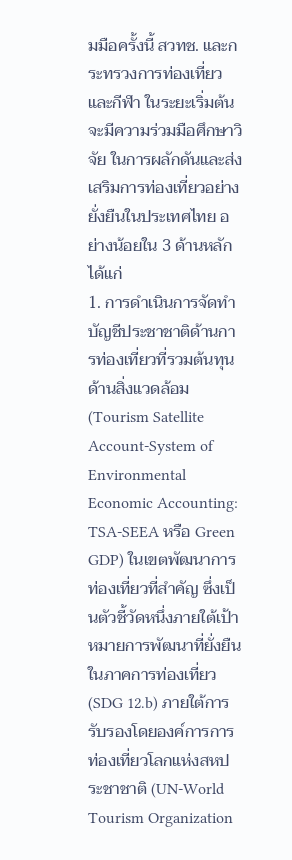มมือครั้งนี้ สวทช. และกระทรวงการท่องเที่ยวและกีฬา ในระยะเริ่มต้นจะมีความร่วมมือศึกษาวิจัย ในการผลักดันและส่งเสริมการท่องเที่ยวอย่างยั่งยืนในประเทศไทย อย่างน้อยใน 3 ด้านหลัก ได้แก่
1. การดำเนินการจัดทำบัญชีประชาชาติด้านการท่องเที่ยวที่รวมต้นทุนด้านสิ่งแวดล้อม (Tourism Satellite Account-System of Environmental Economic Accounting: TSA-SEEA หรือ Green GDP) ในเขตพัฒนาการท่องเที่ยวที่สำคัญ ซึ่งเป็นตัวชี้วัดหนึ่งภายใต้เป้าหมายการพัฒนาที่ยั่งยืนในภาคการท่องเที่ยว (SDG 12.b) ภายใต้การรับรองโดยองค์การการท่องเที่ยวโลกแห่งสหประชาชาติ (UN-World Tourism Organization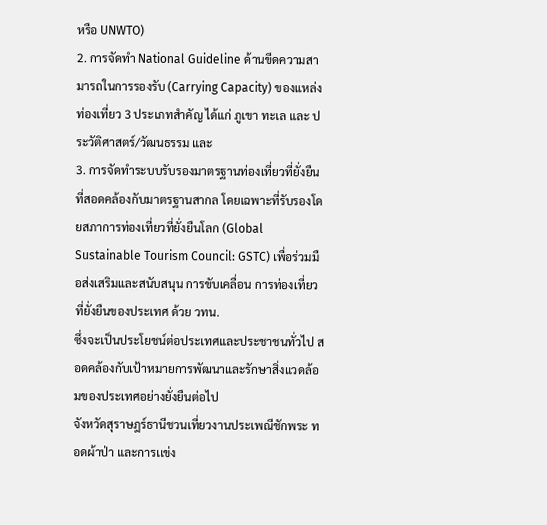หรือ UNWTO)
2. การจัดทำ National Guideline ด้านขีดความสามารถในการรองรับ (Carrying Capacity) ของแหล่งท่องเที่ยว 3 ประเภทสำคัญ ได้แก่ ภูเขา ทะเล และ ประวัติศาสตร์/วัฒนธรรม และ
3. การจัดทำระบบรับรองมาตรฐานท่องเที่ยวที่ยั่งยืน ที่สอดคล้องกับมาตรฐานสากล โดยเฉพาะที่รับรองโดยสภาการท่องเที่ยวที่ยั่งยืนโลก (Global Sustainable Tourism Council: GSTC) เพื่อร่วมมือส่งเสริมและสนับสนุน การขับเคลื่อน การท่องเที่ยวที่ยั่งยืนของประเทศ ด้วย วทน.
ซึ่งจะเป็นประโยชน์ต่อประเทศและประชาชนทั่วไป สอดคล้องกับเป้าหมายการพัฒนาและรักษาสิ่งแวดล้อมของประเทศอย่างยั่งยืนต่อไป
จังหวัดสุราษฎร์ธานีชวนเที่ยวงานประเพณีชักพระ ทอดผ้าป่า และการเเข่ง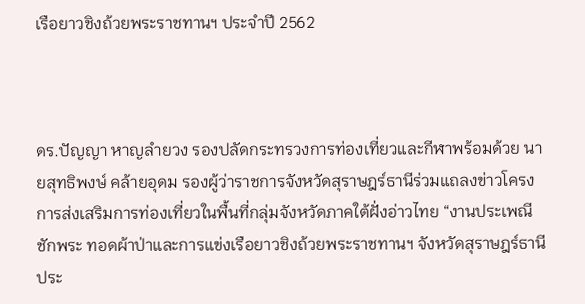เรือยาวชิงถ้วยพระราชทานฯ ประจำปี 2562



ดร.ปัญญา หาญลำยวง รองปลัดกระทรวงการท่องเที่ยวและกีฬาพร้อมด้วย นายสุทธิพงษ์ คล้ายอุดม รองผู้ว่าราชการจังหวัดสุราษฎร์ธานีร่วมแถลงข่าวโครงการส่งเสริมการท่องเที่ยวในพื้นที่กลุ่มจังหวัดภาคใต้ฝั่งอ่าวไทย “งานประเพณีชักพระ ทอดผ้าป่าและการแข่งเรือยาวชิงถ้วยพระราชทานฯ จังหวัดสุราษฎร์ธานี ประ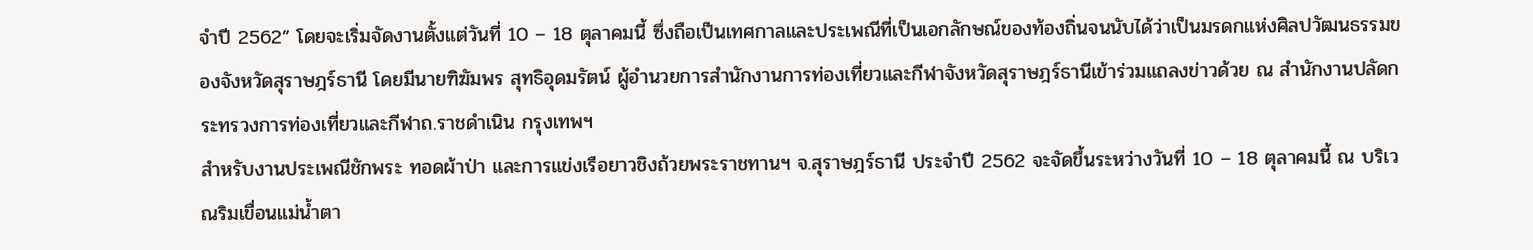จำปี 2562” โดยจะเริ่มจัดงานตั้งแต่วันที่ 10 – 18 ตุลาคมนี้ ซึ่งถือเป็นเทศกาลและประเพณีที่เป็นเอกลักษณ์ของท้องถิ่นจนนับได้ว่าเป็นมรดกแห่งศิลปวัฒนธรรมของจังหวัดสุราษฎร์ธานี โดยมีนายฑิฆัมพร สุทธิอุดมรัตน์ ผู้อำนวยการสำนักงานการท่องเที่ยวและกีฬาจังหวัดสุราษฎร์ธานีเข้าร่วมแถลงข่าวด้วย ณ สำนักงานปลัดกระทรวงการท่องเที่ยวและกีฬาถ.ราชดำเนิน กรุงเทพฯ
สำหรับงานประเพณีชักพระ ทอดผ้าป่า และการแข่งเรือยาวชิงถ้วยพระราชทานฯ จ.สุราษฎร์ธานี ประจำปี 2562 จะจัดขึ้นระหว่างวันที่ 10 – 18 ตุลาคมนี้ ณ บริเวณริมเขื่อนแม่น้ำตา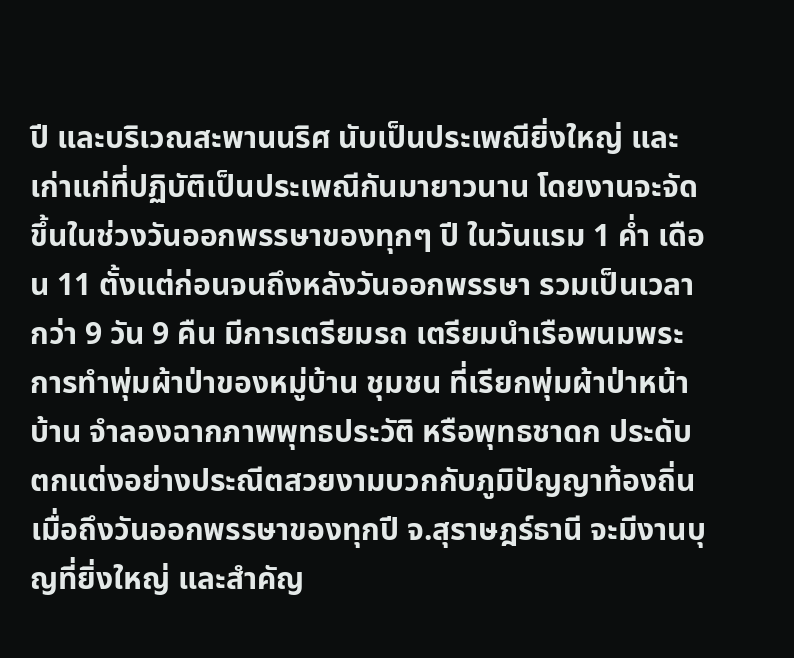ปี และบริเวณสะพานนริศ นับเป็นประเพณียิ่งใหญ่ และเก่าแก่ที่ปฏิบัติเป็นประเพณีกันมายาวนาน โดยงานจะจัดขึ้นในช่วงวันออกพรรษาของทุกๆ ปี ในวันแรม 1 ค่ำ เดือน 11 ตั้งแต่ก่อนจนถึงหลังวันออกพรรษา รวมเป็นเวลากว่า 9 วัน 9 คืน มีการเตรียมรถ เตรียมนำเรือพนมพระ การทำพุ่มผ้าป่าของหมู่บ้าน ชุมชน ที่เรียกพุ่มผ้าป่าหน้าบ้าน จำลองฉากภาพพุทธประวัติ หรือพุทธชาดก ประดับตกแต่งอย่างประณีตสวยงามบวกกับภูมิปัญญาท้องถิ่น
เมื่อถึงวันออกพรรษาของทุกปี จ.สุราษฎร์ธานี จะมีงานบุญที่ยิ่งใหญ่ และสำคัญ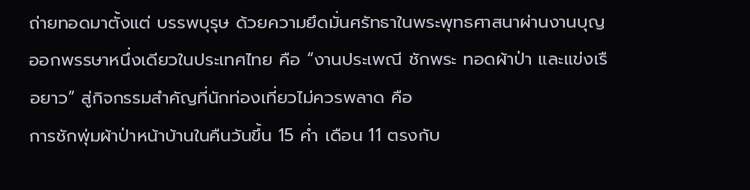ถ่ายทอดมาตั้งแต่ บรรพบุรุษ ด้วยความยึดมั่นศรัทธาในพระพุทธศาสนาผ่านงานบุญออกพรรษาหนึ่งเดียวในประเทศไทย คือ “งานประเพณี ชักพระ ทอดผ้าป่า และแข่งเรือยาว” สู่กิจกรรมสำคัญที่นักท่องเที่ยวไม่ควรพลาด คือ
การชักพุ่มผ้าป่าหน้าบ้านในคืนวันขึ้น 15 ค่ำ เดือน 11 ตรงกับ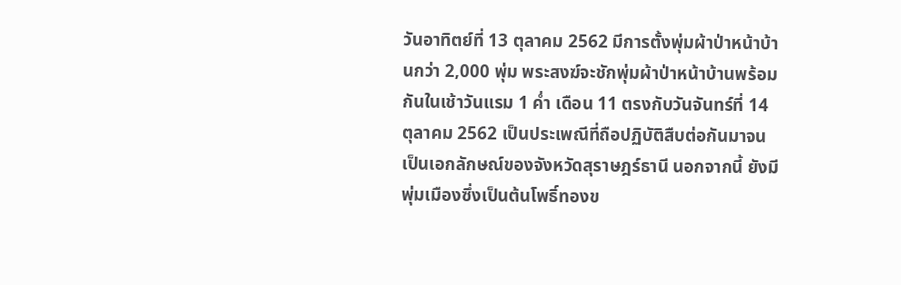วันอาทิตย์ที่ 13 ตุลาคม 2562 มีการตั้งพุ่มผ้าป่าหน้าบ้านกว่า 2,000 พุ่ม พระสงฆ์จะชักพุ่มผ้าป่าหน้าบ้านพร้อมกันในเช้าวันแรม 1 ค่ำ เดือน 11 ตรงกับวันจันทร์ที่ 14 ตุลาคม 2562 เป็นประเพณีที่ถือปฏิบัติสืบต่อกันมาจนเป็นเอกลักษณ์ของจังหวัดสุราษฎร์ธานี นอกจากนี้ ยังมีพุ่มเมืองซึ่งเป็นต้นโพธิ์ทองข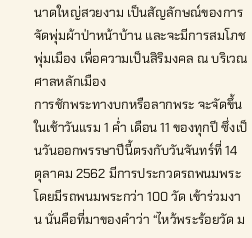นาดใหญ่สวยงาม เป็นสัญลักษณ์ของการจัดพุ่มผ้าป่าหน้าบ้าน และจะมีการสมโภชพุ่มเมือง เพื่อความเป็นสิริมงคล ณ บริเวณศาลหลักเมือง
การชักพระทางบกหรือลากพระ จะจัดขึ้นในเช้าวันแรม 1 ค่ำ เดือน 11 ของทุกปี ซึ่งเป็นวันออกพรรษาปีนี้ตรงกับวันจันทร์ที่ 14 ตุลาคม 2562 มีการประกวดรถพนมพระ โดยมีรถพนมพระกว่า 100 วัด เข้าร่วมงาน นั่นคือที่มาของคำว่า “ไหว้พระร้อยวัด ม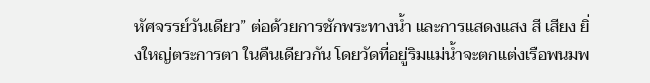หัศจรรย์วันเดียว” ต่อด้วยการชักพระทางน้ำ และการแสดงแสง สี เสียง ยิ่งใหญ่ตระการตา ในคืนเดียวกัน โดยวัดที่อยู่ริมแม่น้ำจะตกแต่งเรือพนมพ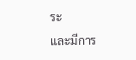ระ
และมีการ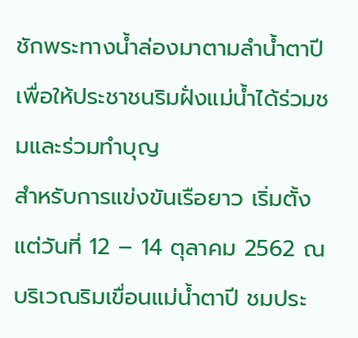ชักพระทางน้ำล่องมาตามลำน้ำตาปี เพื่อให้ประชาชนริมฝั่งแม่น้ำได้ร่วมชมและร่วมทำบุญ
สำหรับการแข่งขันเรือยาว เริ่มตั้งแต่วันที่ 12 – 14 ตุลาคม 2562 ณ บริเวณริมเขื่อนแม่น้ำตาปี ชมประ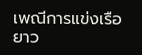เพณีการแข่งเรือยาว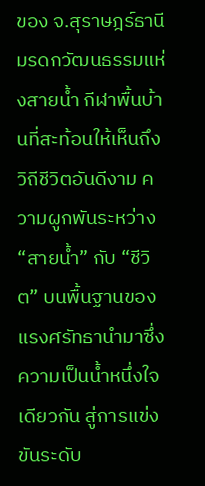ของ จ.สุราษฎร์ธานี มรดกวัฒนธรรมแห่งสายน้ำ กีฬาพื้นบ้านที่สะท้อนให้เห็นถึงวิถีชีวิตอันดีงาม ความผูกพันระหว่าง “สายน้ำ” กับ “ชีวิต” บนพื้นฐานของแรงศรัทธานำมาซึ่งความเป็นน้ำหนึ่งใจเดียวกัน สู่การแข่งขันระดับ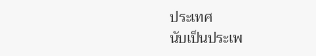ประเทศ
นับเป็นประเพ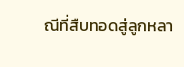ณีที่สืบทอดสู่ลูกหลา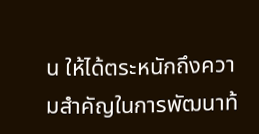น ให้ได้ตระหนักถึงความสำคัญในการพัฒนาท้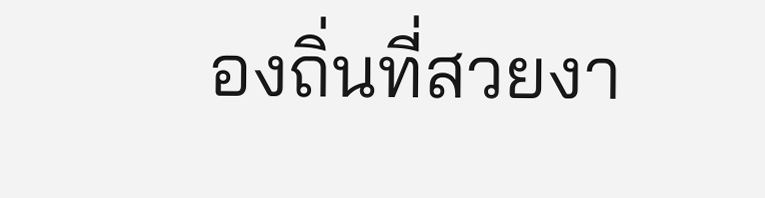องถิ่นที่สวยงา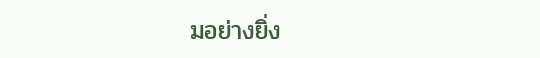มอย่างยิ่ง